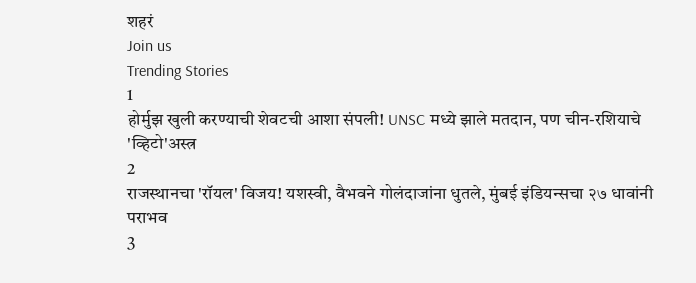शहरं
Join us
Trending Stories
1
होर्मुझ खुली करण्याची शेवटची आशा संपली! UNSC मध्ये झाले मतदान, पण चीन-रशियाचे 'व्हिटो'अस्त्र
2
राजस्थानचा 'रॉयल' विजय! यशस्वी, वैभवने गोलंदाजांना धुतले, मुंबई इंडियन्सचा २७ धावांनी पराभव
3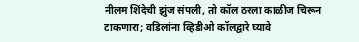नीलम शिंदेची झुंज संपली, तो कॉल ठरला काळीज चिरून टाकणारा; वडिलांना व्हिडीओ कॉलद्वारे घ्यावे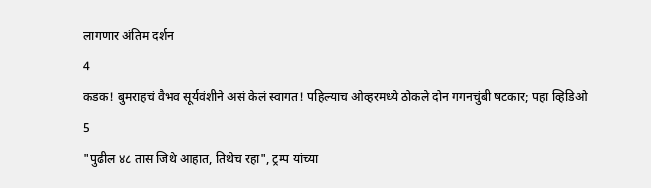लागणार अंतिम दर्शन
4
कडक! बुमराहचं वैभव सूर्यवंशीने असं केलं स्वागत! पहिल्याच ओव्हरमध्ये ठोकले दोन गगनचुंबी षटकार; पहा व्हिडिओ
5
"पुढील ४८ तास जिथे आहात, तिथेच रहा", ट्रम्प यांच्या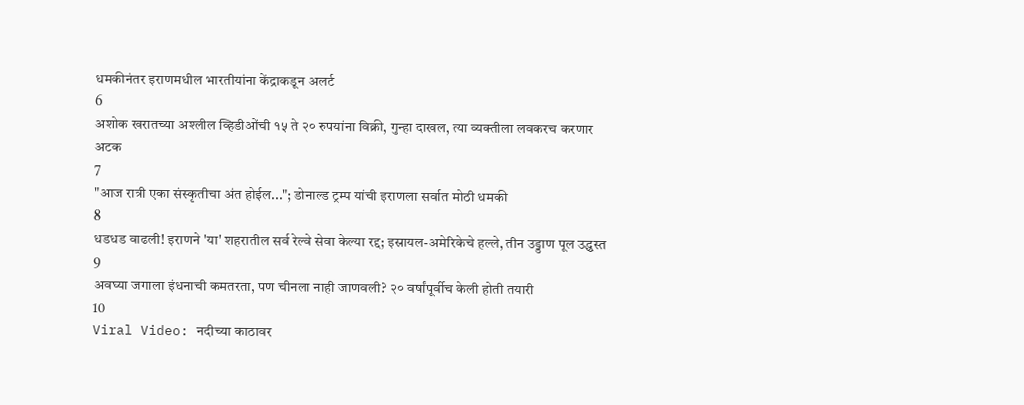धमकीनंतर इराणमधील भारतीयांना केंद्राकडून अलर्ट
6
अशोक खरातच्या अश्लील व्हिडीओंची १५ ते २० रुपयांना विक्री, गुन्हा दाखल, त्या व्यक्तीला लवकरच करणार अटक
7
"आज रात्री एका संस्कृतीचा अंत होईल..."; डोनाल्ड ट्रम्प यांची इराणला सर्वात मोठी धमकी
8
धडधड वाढली! इराणने 'या' शहरातील सर्व रेल्वे सेवा केल्या रद्द; इस्रायल-अमेरिकेचे हल्ले, तीन उड्डाण पूल उद्ध्वस्त
9
अवघ्या जगाला इंधनाची कमतरता, पण चीनला नाही जाणवली? २० वर्षांपूर्वीच केली होती तयारी
10
Viral Video: नदीच्या काठावर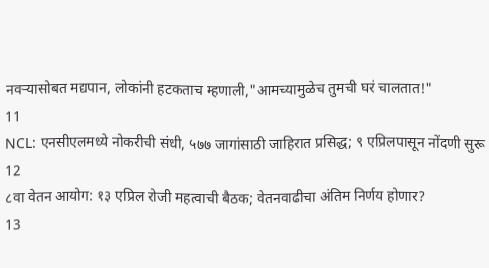नवऱ्यासोबत मद्यपान, लोकांनी हटकताच म्हणाली,"आमच्यामुळेच तुमची घरं चालतात!"
11
NCL: एनसीएलमध्ये नोकरीची संधी, ५७७ जागांसाठी जाहिरात प्रसिद्ध; ९ एप्रिलपासून नोंदणी सुरू
12
८वा वेतन आयोग: १३ एप्रिल रोजी महत्वाची बैठक; वेतनवाढीचा अंतिम निर्णय होणार?
13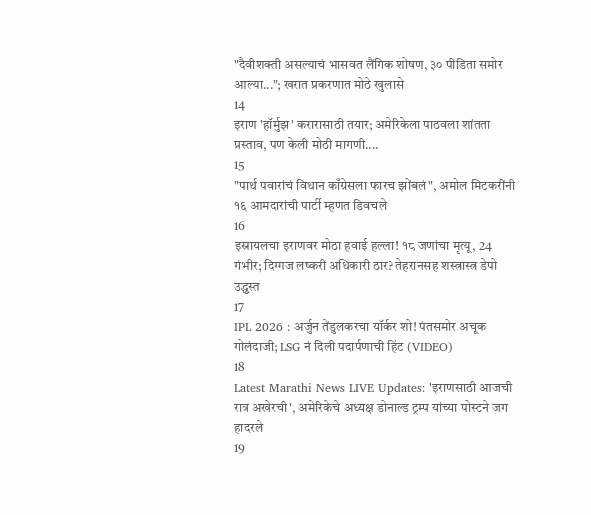"दैवीशक्ती असल्याचं भासवत लैंगिक शोषण, ३० पीडिता समोर आल्या..."; खरात प्रकरणात मोठे खुलासे
14
इराण 'हॉर्मुझ' करारासाठी तयार; अमेरिकेला पाठवला शांतता प्रस्ताव, पण केली मोठी मागणी....
15
"पार्थ पवारांचं विधान काँग्रेसला फारच झोंबलं", अमोल मिटकरींनी १६ आमदारांची पार्टी म्हणत डिवचले
16
इस्रायलचा इराणवर मोठा हवाई हल्ला! १८ जणांचा मृत्यू, 24 गंभीर; दिग्गज लष्करी अधिकारी ठार? तेहरानसह शस्त्रास्त्र डेपो उद्ध्वस्त
17
IPL 2026 : अर्जुन तेंडुलकरचा यॉर्कर शो! पंतसमोर अचूक गोलंदाजी; LSG नं दिली पदार्पणाची हिंट (VIDEO)
18
Latest Marathi News LIVE Updates: 'इराणसाठी आजची रात्र अखेरची', अमेरिकेचे अध्यक्ष डोनाल्ड ट्रम्प यांच्या पोस्टने जग हादरले
19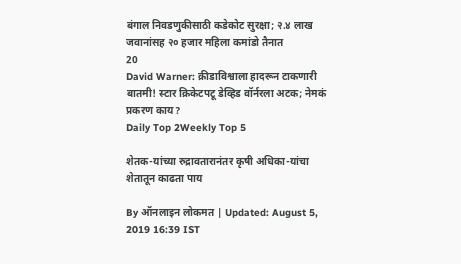बंगाल निवडणुकीसाठी कडेकोट सुरक्षा; २.४ लाख जवानांसह २० हजार महिला कमांडो तैनात
20
David Warner: क्रीडाविश्वाला हादरून टाकणारी बातमी! स्टार क्रिकेटपटू डेव्हिड वॉर्नरला अटक; नेमकं प्रकरण काय?
Daily Top 2Weekly Top 5

शेतक-यांच्या रुद्रावतारानंतर कृषी अधिका-यांचा शेतातून काढता पाय

By ऑनलाइन लोकमत | Updated: August 5, 2019 16:39 IST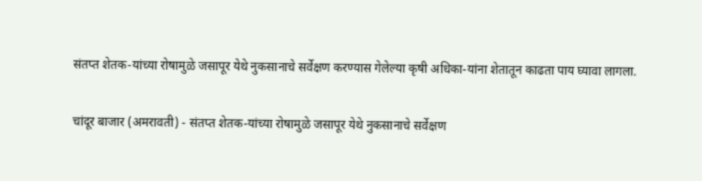संतप्त शेतक-यांच्या रोषामुळे जसापूर येथे नुकसानाचे सर्वेक्षण करण्यास गेलेल्या कृषी अधिका-यांना शेतातून काढता पाय घ्यावा लागला.

चांदूर बाजार (अमरावती) - संतप्त शेतक-यांच्या रोषामुळे जसापूर येथे नुकसानाचे सर्वेक्षण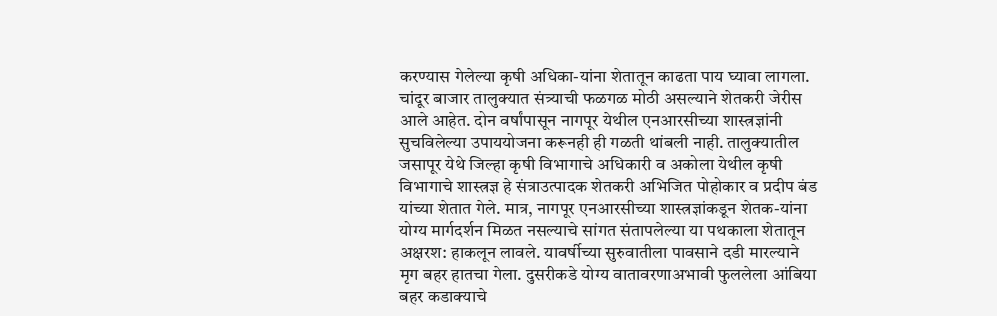करण्यास गेलेल्या कृषी अधिका-यांना शेतातून काढता पाय घ्यावा लागला. चांदूर बाजार तालुक्यात संत्र्याची फळगळ मोठी असल्याने शेतकरी जेरीस आले आहेत. दोन वर्षांपासून नागपूर येथील एनआरसीच्या शास्त्रज्ञांनी सुचविलेल्या उपाययोजना करूनही ही गळती थांबली नाही. तालुक्यातील जसापूर येथे जिल्हा कृषी विभागाचे अधिकारी व अकोला येथील कृषी विभागाचे शास्त्रज्ञ हे संत्राउत्पादक शेतकरी अभिजित पोहोकार व प्रदीप बंड यांच्या शेतात गेले. मात्र, नागपूर एनआरसीच्या शास्त्रज्ञांकडून शेतक-यांना योग्य मार्गदर्शन मिळत नसल्याचे सांगत संतापलेल्या या पथकाला शेतातून अक्षरश: हाकलून लावले. यावर्षीच्या सुरुवातीला पावसाने दडी मारल्याने मृग बहर हातचा गेला. दुसरीकडे योग्य वातावरणाअभावी फुललेला आंबिया बहर कडाक्याचे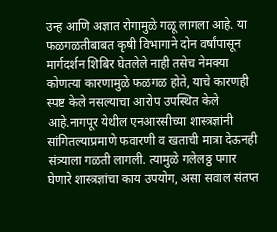उन्ह आणि अज्ञात रोगामुळे गळू लागला आहे. या फळगळतीबाबत कृषी विभागाने दोन वर्षांपासून मार्गदर्शन शिबिर घेतलेले नाही तसेच नेमक्या कोणत्या कारणामुळे फळगळ होते, याचे कारणही स्पष्ट केले नसल्याचा आरोप उपस्थित केले आहे.नागपूर येथील एनआरसीच्या शास्त्रज्ञांनी सांगितल्याप्रमाणे फवारणी व खताची मात्रा देऊनही संत्र्याला गळती लागली. त्यामुळे गलेलठ्ठ पगार घेणारे शास्त्रज्ञांचा काय उपयोग, असा सवाल संतप्त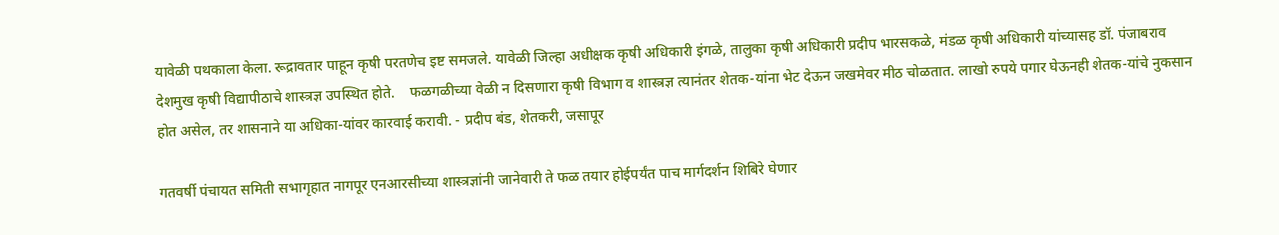यावेळी पथकाला केला. रूद्रावतार पाहून कृषी परतणेच इष्ट समजले. यावेळी जिल्हा अधीक्षक कृषी अधिकारी इंगळे, तालुका कृषी अधिकारी प्रदीप भारसकळे, मंडळ कृषी अधिकारी यांच्यासह डॉ. पंजाबराव देशमुख कृषी विद्यापीठाचे शास्त्रज्ञ उपस्थित होते.    फळगळीच्या वेळी न दिसणारा कृषी विभाग व शास्त्रज्ञ त्यानंतर शेतक-यांना भेट देऊन जखमेवर मीठ चोळतात. लाखो रुपये पगार घेऊनही शेतक-यांचे नुकसान होत असेल, तर शासनाने या अधिका-यांवर कारवाई करावी. - प्रदीप बंड, शेतकरी, जसापूर

गतवर्षी पंचायत समिती सभागृहात नागपूर एनआरसीच्या शास्त्रज्ञांनी जानेवारी ते फळ तयार होईपर्यंत पाच मार्गदर्शन शिबिरे घेणार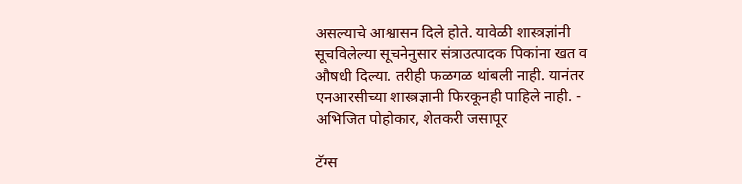असल्याचे आश्वासन दिले होते. यावेळी शास्त्रज्ञांनी सूचविलेल्या सूचनेनुसार संत्राउत्पादक पिकांना खत व औषधी दिल्या. तरीही फळगळ थांबली नाही. यानंतर एनआरसीच्या शास्त्रज्ञानी फिरकूनही पाहिले नाही. - अभिजित पोहोकार, शेतकरी जसापूर

टॅग्स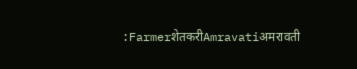:FarmerशेतकरीAmravatiअमरावती